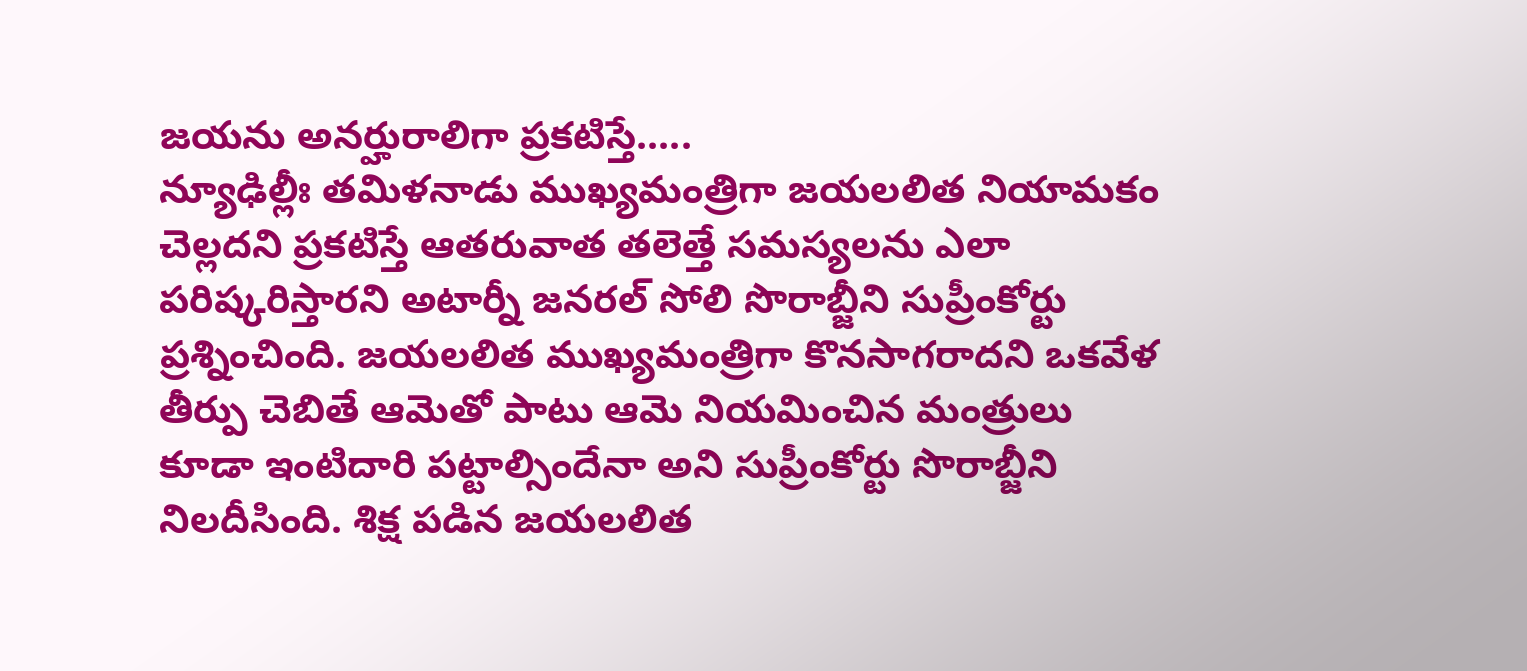జయను అనర్హురాలిగా ప్రకటిస్తే.....
న్యూఢిల్లీః తమిళనాడు ముఖ్యమంత్రిగా జయలలిత నియామకం చెల్లదని ప్రకటిస్తే ఆతరువాత తలెత్తే సమస్యలను ఎలా పరిష్కరిస్తారని అటార్నీ జనరల్ సోలి సొరాబ్జీని సుప్రీంకోర్టు ప్రశ్నించింది. జయలలిత ముఖ్యమంత్రిగా కొనసాగరాదని ఒకవేళ తీర్పు చెబితే ఆమెతో పాటు ఆమె నియమించిన మంత్రులు కూడా ఇంటిదారి పట్టాల్సిందేనా అని సుప్రీంకోర్టు సొరాబ్జీని నిలదీసింది. శిక్ష పడిన జయలలిత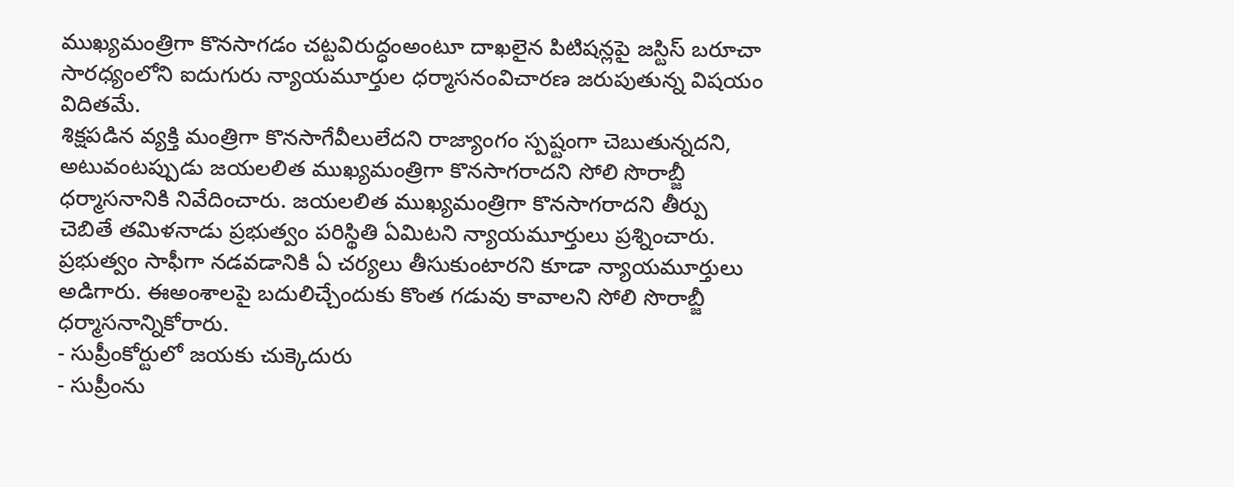ముఖ్యమంత్రిగా కొనసాగడం చట్టవిరుద్ధంఅంటూ దాఖలైన పిటిషన్లపై జస్టిస్ బరూచా సారధ్యంలోని ఐదుగురు న్యాయమూర్తుల ధర్మాసనంవిచారణ జరుపుతున్న విషయం విదితమే.
శిక్షపడిన వ్యక్తి మంత్రిగా కొనసాగేవీలులేదని రాజ్యాంగం స్పష్టంగా చెబుతున్నదని, అటువంటప్పుడు జయలలిత ముఖ్యమంత్రిగా కొనసాగరాదని సోలి సొరాబ్జీ ధర్మాసనానికి నివేదించారు. జయలలిత ముఖ్యమంత్రిగా కొనసాగరాదని తీర్పు చెబితే తమిళనాడు ప్రభుత్వం పరిస్థితి ఏమిటని న్యాయమూర్తులు ప్రశ్నించారు. ప్రభుత్వం సాఫీగా నడవడానికి ఏ చర్యలు తీసుకుంటారని కూడా న్యాయమూర్తులు అడిగారు. ఈఅంశాలపై బదులిచ్చేందుకు కొంత గడువు కావాలని సోలి సొరాబ్జీ ధర్మాసనాన్నికోరారు.
- సుప్రీంకోర్టులో జయకు చుక్కెదురు
- సుప్రీంను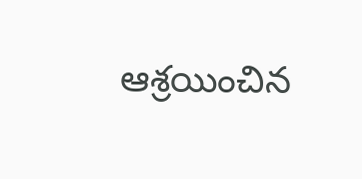ఆశ్రయించిన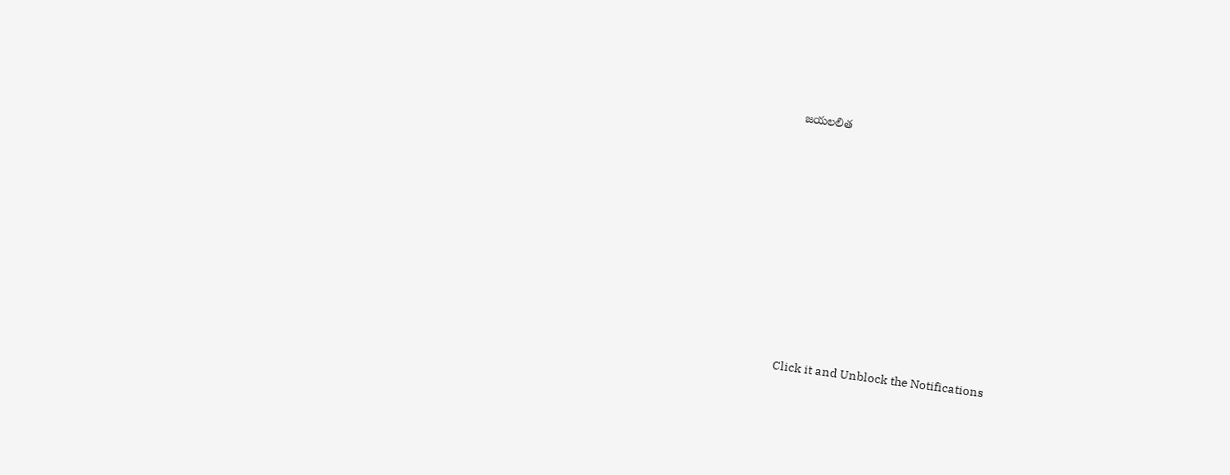జయలలిత












Click it and Unblock the Notifications